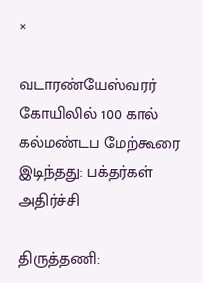×

வடாரண்யேஸ்வரர் கோயிலில் 100 கால் கல்மண்டப மேற்கூரை இடிந்தது: பக்தர்கள் அதிர்ச்சி

திருத்தணி: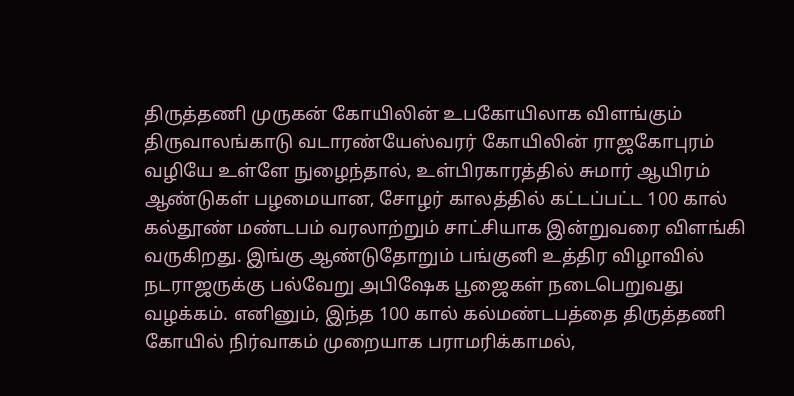திருத்தணி முருகன் கோயிலின் உபகோயிலாக விளங்கும் திருவாலங்காடு வடாரண்யேஸ்வரர் கோயிலின் ராஜகோபுரம் வழியே உள்ளே நுழைந்தால், உள்பிரகாரத்தில் சுமார் ஆயிரம் ஆண்டுகள் பழமையான, சோழர் காலத்தில் கட்டப்பட்ட 100 கால் கல்தூண் மண்டபம் வரலாற்றும் சாட்சியாக இன்றுவரை விளங்கி வருகிறது. இங்கு ஆண்டுதோறும் பங்குனி உத்திர விழாவில் நடராஜருக்கு பல்வேறு அபிஷேக பூஜைகள் நடைபெறுவது வழக்கம். எனினும், இந்த 100 கால் கல்மண்டபத்தை திருத்தணி கோயில் நிர்வாகம் முறையாக பராமரிக்காமல்,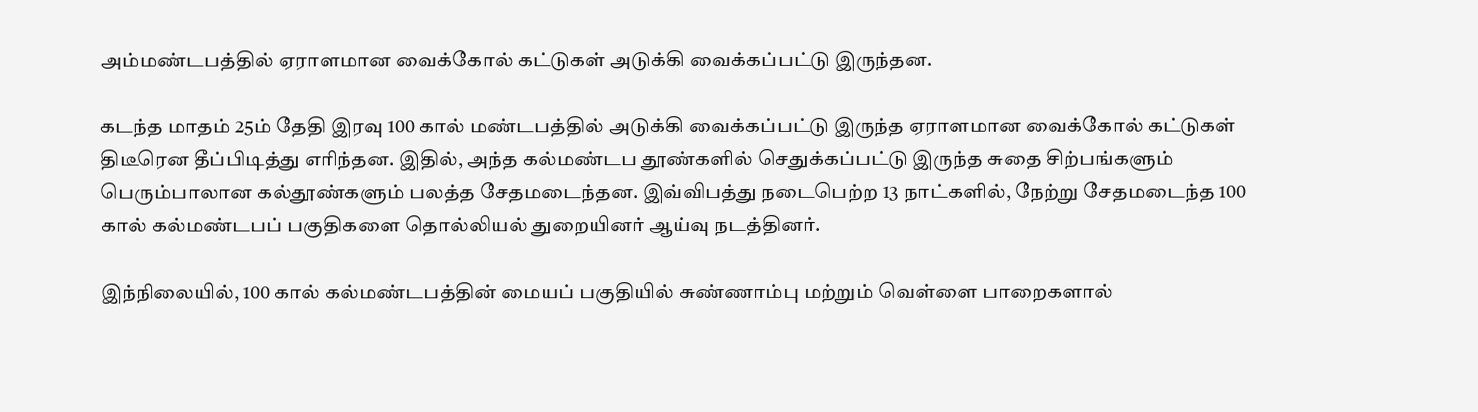அம்மண்டபத்தில் ஏராளமான வைக்கோல் கட்டுகள் அடுக்கி வைக்கப்பட்டு இருந்தன.

கடந்த மாதம் 25ம் தேதி இரவு 100 கால் மண்டபத்தில் அடுக்கி வைக்கப்பட்டு இருந்த ஏராளமான வைக்கோல் கட்டுகள் திடீரென தீப்பிடித்து எரிந்தன. இதில், அந்த கல்மண்டப தூண்களில் செதுக்கப்பட்டு இருந்த சுதை சிற்பங்களும் பெரும்பாலான கல்தூண்களும் பலத்த சேதமடைந்தன. இவ்விபத்து நடைபெற்ற 13 நாட்களில், நேற்று சேதமடைந்த 100 கால் கல்மண்டபப் பகுதிகளை தொல்லியல் துறையினர் ஆய்வு நடத்தினர்.

இந்நிலையில், 100 கால் கல்மண்டபத்தின் மையப் பகுதியில் சுண்ணாம்பு மற்றும் வெள்ளை பாறைகளால்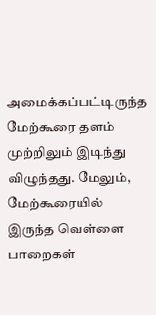அமைக்கப்பட்டிருந்த மேற்கூரை தளம் முற்றிலும் இடிந்து விழுந்தது. மேலும், மேற்கூரையில் இருந்த வெள்ளை பாறைகள்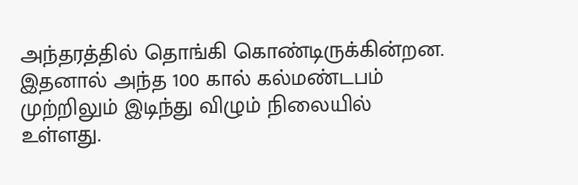அந்தரத்தில் தொங்கி கொண்டிருக்கின்றன. இதனால் அந்த 100 கால் கல்மண்டபம் முற்றிலும் இடிந்து விழும் நிலையில் உள்ளது.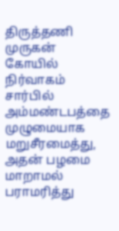திருத்தணி முருகன் கோயில் நிர்வாகம் சார்பில் அம்மண்டபத்தை முழுமையாக மறுசீரமைத்து, அதன் பழமை மாறாமல் பராமரித்து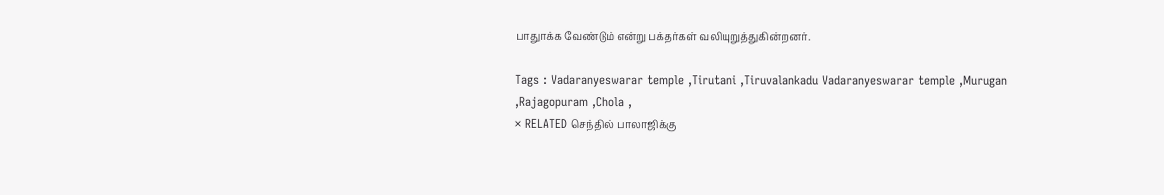பாதுாக்க வேண்டும் என்று பக்தர்கள் வலியுறுத்துகின்றனர்.

Tags : Vadaranyeswarar temple ,Tirutani ,Tiruvalankadu Vadaranyeswarar temple ,Murugan ,Rajagopuram ,Chola ,
× RELATED செந்தில் பாலாஜிக்கு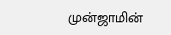முன்ஜாமின்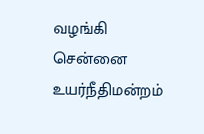வழங்கி சென்னை உயர்நீதிமன்றம்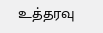உத்தரவு